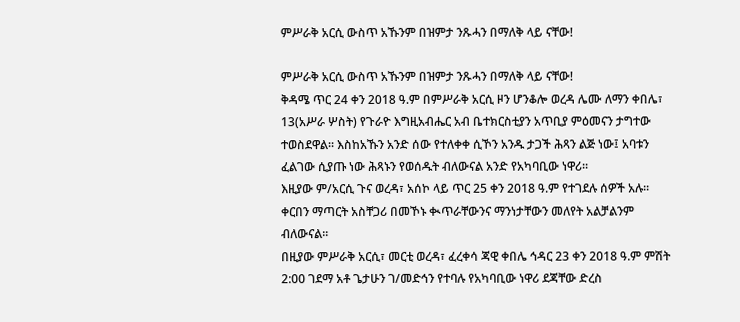ምሥራቅ አርሲ ውስጥ አኹንም በዝምታ ንጹሓን በማለቅ ላይ ናቸው!

ምሥራቅ አርሲ ውስጥ አኹንም በዝምታ ንጹሓን በማለቅ ላይ ናቸው!
ቅዳሜ ጥር 24 ቀን 2018 ዓ.ም በምሥራቅ አርሲ ዞን ሆንቆሎ ወረዳ ሌሙ ለማን ቀበሌ፣ 13(አሥራ ሦስት) የጉራዮ እግዚአብሔር አብ ቤተክርስቲያን አጥቢያ ምዕመናን ታግተው ተወስደዋል። እስከአኹን አንድ ሰው የተለቀቀ ሲኾን አንዱ ታጋች ሕጻን ልጅ ነው፤ አባቱን ፈልገው ሲያጡ ነው ሕጻኑን የወሰዱት ብለውናል አንድ የአካባቢው ነዋሪ።
እዚያው ም/አርሲ ጉና ወረዳ፣ አሰኮ ላይ ጥር 25 ቀን 2018 ዓ.ም የተገደሉ ሰዎች አሉ፡፡ ቀርበን ማጣርት አስቸጋሪ በመኾኑ ቊጥራቸውንና ማንነታቸውን መለየት አልቻልንም ብለውናል፡፡
በዚያው ምሥራቅ አርሲ፣ መርቲ ወረዳ፣ ፈረቀሳ ጃዊ ቀበሌ ኅዳር 23 ቀን 2018 ዓ.ም ምሽት 2:00 ገደማ አቶ ጌታሁን ገ/መድኅን የተባሉ የአካባቢው ነዋሪ ደጃቸው ድረስ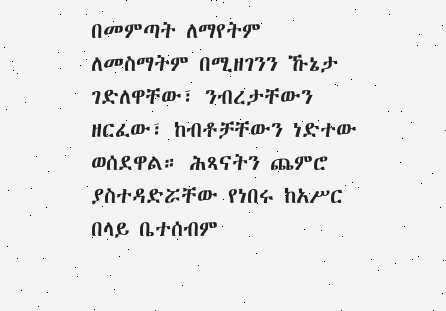በመምጣት ለማየትም ለመስማትም በሚዘገንን ኹኔታ ገድለዋቸው፣ ንብረታቸውን ዘርፈው፣ ከብቶቻቸውን ነድተው ወሰደዋል። ሕጻናትን ጨምሮ ያስተዳድሯቸው የነበሩ ከአሥር በላይ ቤተሰብም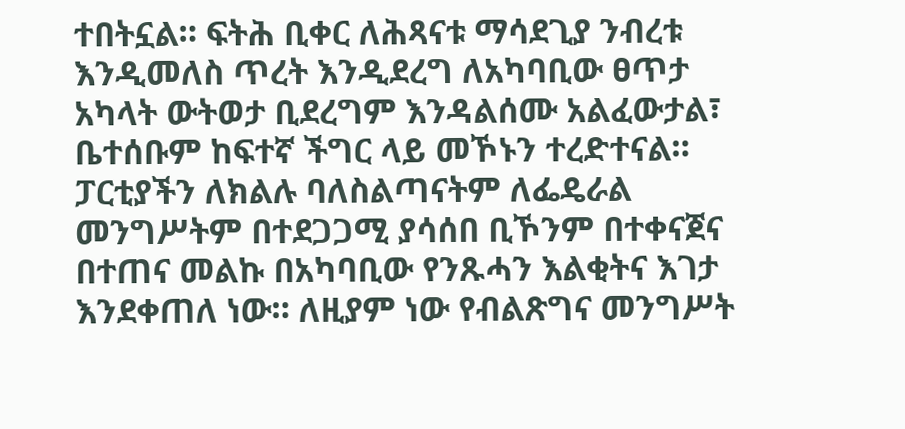ተበትኗል። ፍትሕ ቢቀር ለሕጻናቱ ማሳደጊያ ንብረቱ እንዲመለስ ጥረት እንዲደረግ ለአካባቢው ፀጥታ አካላት ውትወታ ቢደረግም እንዳልሰሙ አልፈውታል፣ ቤተሰቡም ከፍተኛ ችግር ላይ መኾኑን ተረድተናል።
ፓርቲያችን ለክልሉ ባለስልጣናትም ለፌዴራል መንግሥትም በተደጋጋሚ ያሳሰበ ቢኾንም በተቀናጀና በተጠና መልኩ በአካባቢው የንጹሓን እልቂትና እገታ እንደቀጠለ ነው። ለዚያም ነው የብልጽግና መንግሥት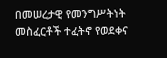በመሠረታዊ የመንግሥትነት መስፈርቶች ተፈትኖ የወደቀና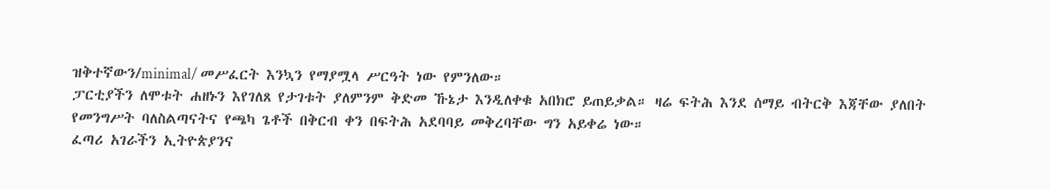ዝቅተኛውን/minimal/ መሥፈርት እንኳን የማያሟላ ሥርዓት ነው የምንለው።
ፓርቲያችን ለሞቱት ሐዘኑን እየገለጸ የታገቱት ያለምንም ቅድመ ኹኔታ እንዲለቀቁ አበክሮ ይጠይቃል። ዛሬ ፍትሕ እንደ ሰማይ ብትርቅ እጃቸው ያለበት የመንግሥት ባለስልጣናትና የጫካ ጌቶች በቅርብ ቀን በፍትሕ አደባባይ መቅረባቸው ግን አይቀሬ ነው።
ፈጣሪ አገራችን ኢትዮጵያንና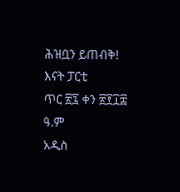ሕዝቧን ይጠብቅ!
እናት ፓርቲ
ጥር ፳፯ ቀን ፳፻፲፰ ዓ.ም
አዲስ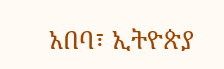አበባ፣ ኢትዮጵያ